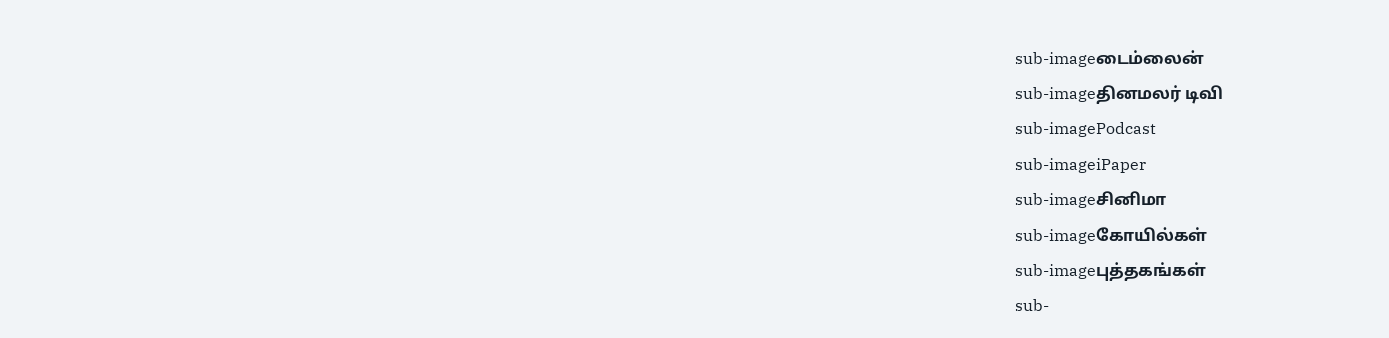sub-imageடைம்லைன்
sub-imageதினமலர் டிவி
sub-imagePodcast
sub-imageiPaper
sub-imageசினிமா
sub-imageகோயில்கள்
sub-imageபுத்தகங்கள்
sub-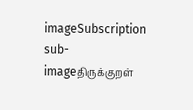imageSubscription
sub-imageதிருக்குறள்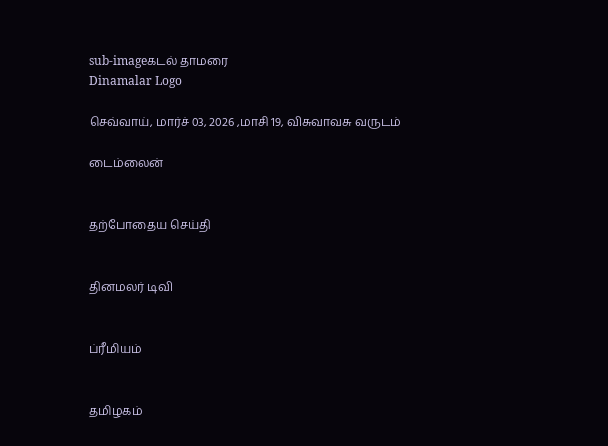sub-imageகடல் தாமரை
Dinamalar Logo

செவ்வாய், மார்ச் 03, 2026 ,மாசி 19, விசுவாவசு வருடம்

டைம்லைன்


தற்போதைய செய்தி


தினமலர் டிவி


ப்ரீமியம்


தமிழகம்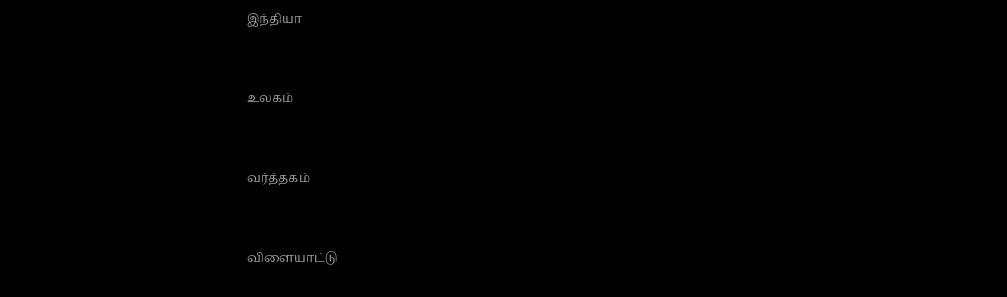இந்தியா


உலகம்


வர்த்தகம்


விளையாட்டு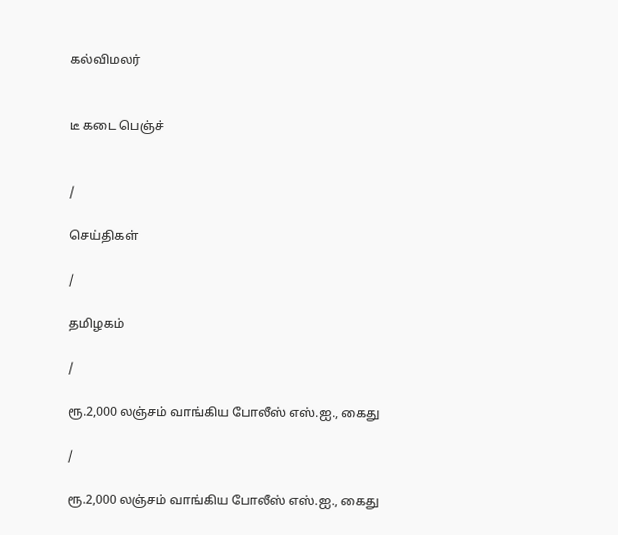கல்விமலர்


டீ கடை பெஞ்ச்


/

செய்திகள்

/

தமிழகம்

/

ரூ.2,000 லஞ்சம் வாங்கிய போலீஸ் எஸ்.ஐ., கைது

/

ரூ.2,000 லஞ்சம் வாங்கிய போலீஸ் எஸ்.ஐ., கைது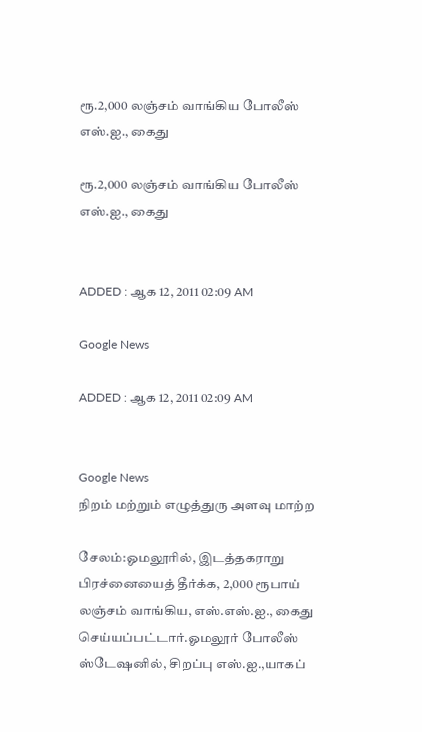ரூ.2,000 லஞ்சம் வாங்கிய போலீஸ் எஸ்.ஐ., கைது

ரூ.2,000 லஞ்சம் வாங்கிய போலீஸ் எஸ்.ஐ., கைது


ADDED : ஆக 12, 2011 02:09 AM

Google News

ADDED : ஆக 12, 2011 02:09 AM


Google News
நிறம் மற்றும் எழுத்துரு அளவு மாற்ற

சேலம்:ஓமலூரில், இடத்தகராறு பிரச்னையைத் தீர்க்க, 2,000 ரூபாய் லஞ்சம் வாங்கிய, எஸ்.எஸ்.ஐ., கைது செய்யப்பட்டார்.ஓமலூர் போலீஸ் ஸ்டேஷனில், சிறப்பு எஸ்.ஐ.,யாகப்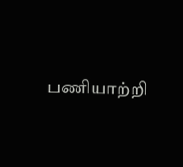பணியாற்றி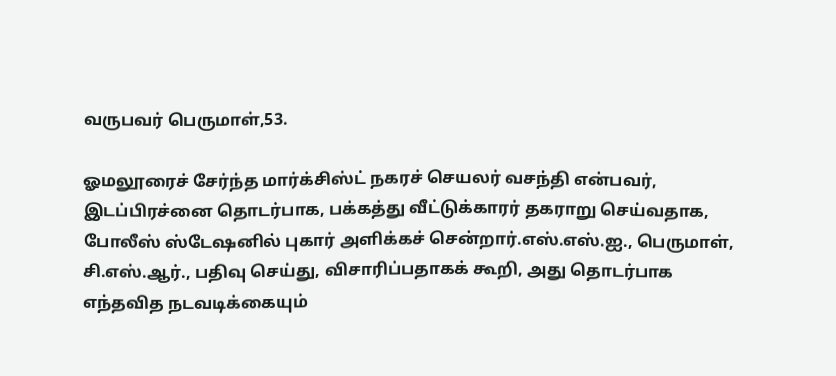வருபவர் பெருமாள்,53.

ஓமலூரைச் சேர்ந்த மார்க்சிஸ்ட் நகரச் செயலர் வசந்தி என்பவர், இடப்பிரச்னை தொடர்பாக, பக்கத்து வீட்டுக்காரர் தகராறு செய்வதாக, போலீஸ் ஸ்டேஷனில் புகார் அளிக்கச் சென்றார்.எஸ்.எஸ்.ஐ., பெருமாள், சி.எஸ்.ஆர்., பதிவு செய்து, விசாரிப்பதாகக் கூறி, அது தொடர்பாக எந்தவித நடவடிக்கையும்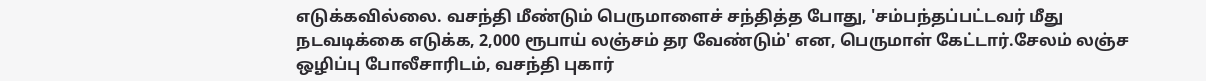எடுக்கவில்லை. வசந்தி மீண்டும் பெருமாளைச் சந்தித்த போது, 'சம்பந்தப்பட்டவர் மீது நடவடிக்கை எடுக்க, 2,000 ரூபாய் லஞ்சம் தர வேண்டும்' என, பெருமாள் கேட்டார்.சேலம் லஞ்ச ஒழிப்பு போலீசாரிடம், வசந்தி புகார்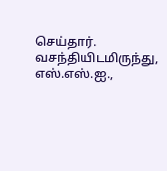செய்தார். வசந்தியிடமிருந்து, எஸ்.எஸ்.ஐ.,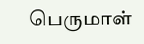பெருமாள்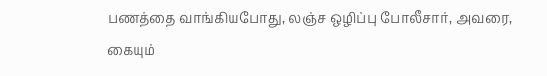பணத்தை வாங்கியபோது, லஞ்ச ஒழிப்பு போலீசார், அவரை, கையும்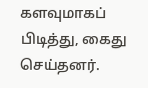களவுமாகப் பிடித்து, கைது செய்தனர்.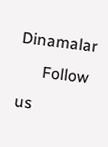Dinamalar
      Follow us